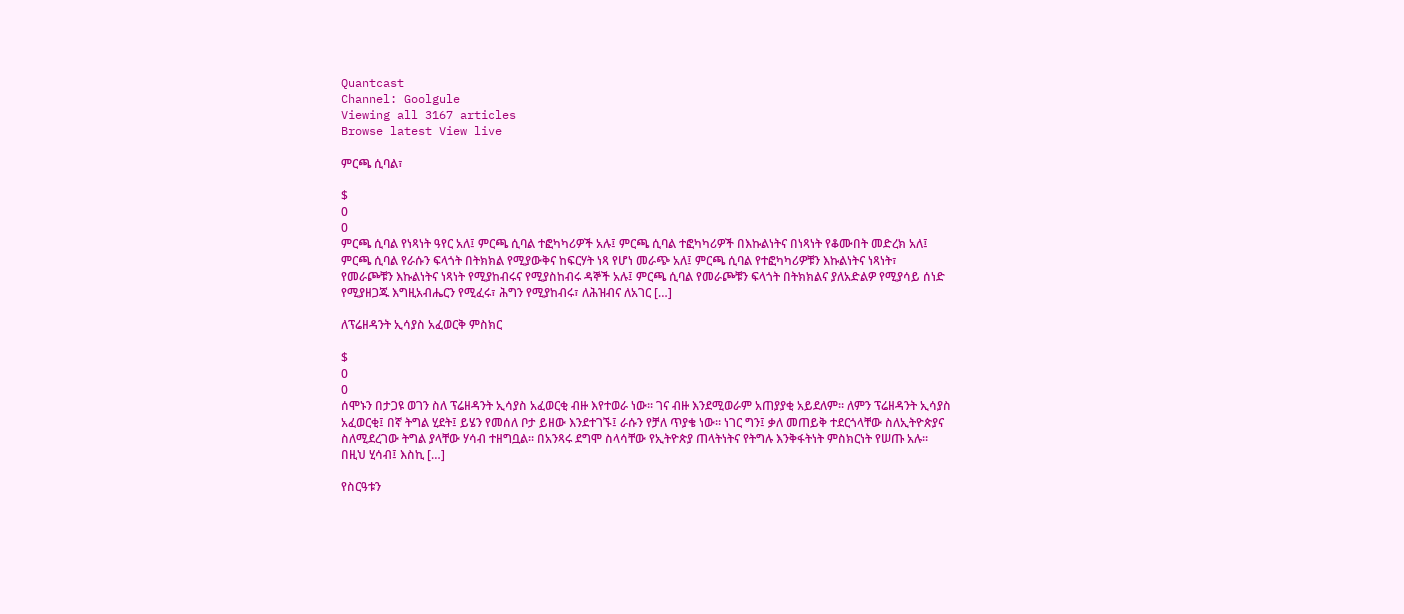Quantcast
Channel: Goolgule
Viewing all 3167 articles
Browse latest View live

ምርጫ ሲባል፣

$
0
0
ምርጫ ሲባል የነጻነት ዓየር አለ፤ ምርጫ ሲባል ተፎካካሪዎች አሉ፤ ምርጫ ሲባል ተፎካካሪዎች በእኩልነትና በነጻነት የቆሙበት መድረክ አለ፤ ምርጫ ሲባል የራሱን ፍላጎት በትክክል የሚያውቅና ከፍርሃት ነጻ የሆነ መራጭ አለ፤ ምርጫ ሲባል የተፎካካሪዎቹን እኩልነትና ነጻነት፣ የመራጮቹን እኩልነትና ነጻነት የሚያከብሩና የሚያስከብሩ ዳኞች አሉ፤ ምርጫ ሲባል የመራጮቹን ፍላጎት በትክክልና ያለአድልዎ የሚያሳይ ሰነድ የሚያዘጋጁ እግዚአብሔርን የሚፈሩ፣ ሕግን የሚያከብሩ፣ ለሕዝብና ለአገር […]

ለፕሬዘዳንት ኢሳያስ አፈወርቅ ምስክር

$
0
0
ሰሞኑን በታጋዩ ወገን ስለ ፕሬዘዳንት ኢሳያስ አፈወርቂ ብዙ እየተወራ ነው። ገና ብዙ እንደሚወራም አጠያያቂ አይደለም። ለምን ፕሬዘዳንት ኢሳያስ አፈወርቂ፤ በኛ ትግል ሂደት፤ ይሄን የመሰለ ቦታ ይዘው እንደተገኙ፤ ራሱን የቻለ ጥያቄ ነው። ነገር ግን፤ ቃለ መጠይቅ ተደርጎላቸው ስለኢትዮጵያና ስለሚደረገው ትግል ያላቸው ሃሳብ ተዘግቧል። በአንጻሩ ደግሞ ስላሳቸው የኢትዮጵያ ጠላትነትና የትግሉ እንቅፋትነት ምስክርነት የሠጡ አሉ። በዚህ ሂሳብ፤ እስኪ […]

የስርዓቱን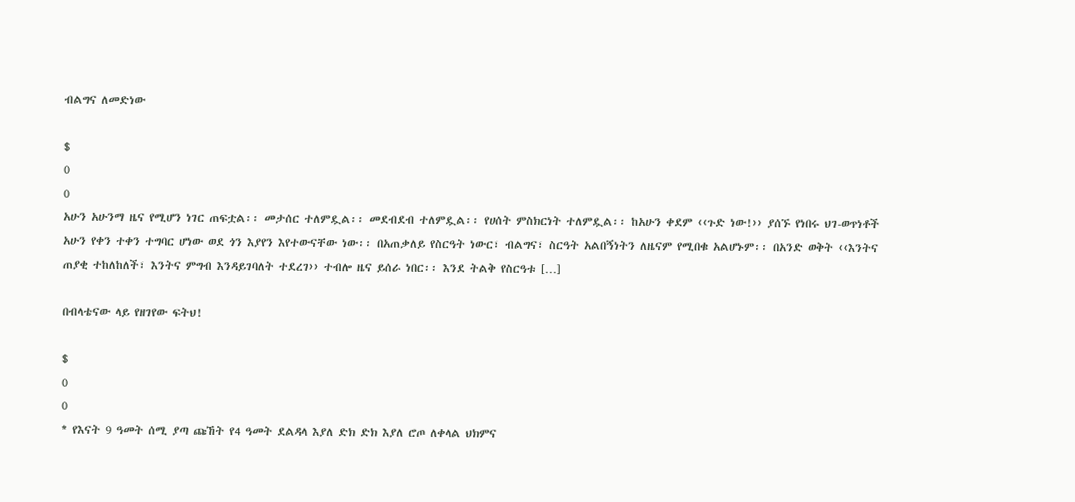ብልግና ለመድነው

$
0
0
አሁን አሁንማ ዜና የሚሆን ነገር ጠፍቷል፡፡ መታሰር ተለምዷል፡፡ መደብደብ ተለምዷል፡፡ የሀሰት ምስክርነት ተለምዷል፡፡ ከአሁን ቀደም ‹‹ጉድ ነው!›› ያሰኙ የነበሩ ህገ-ወጥነቶች አሁን የቀን ተቀን ተግባር ሆነው ወደ ጎን እያየን እየተውናቸው ነው፡፡ በአጠቃለይ የስርዓት ነውር፣ ብልግና፣ ስርዓት አልበኝነትን ለዜናም የሚበቁ አልሆኑም፡፡ በአንድ ወቅት ‹‹እንትና ጠያቂ ተከለከለች፣ እንትና ምግብ እንዳይገባለት ተደረገ›› ተብሎ ዜና ይሰራ ነበር፡፡ እንደ ትልቅ የስርዓቱ […]

በብላቴናው ላይ የዘገየው ፍትህ!

$
0
0
* የእናት 9 ዓመት ሰሚ ያጣ ጩኸት የ4 ዓመት ደልዳላ እያለ ድክ ድክ እያለ ሮጦ ለቀላል ህክምና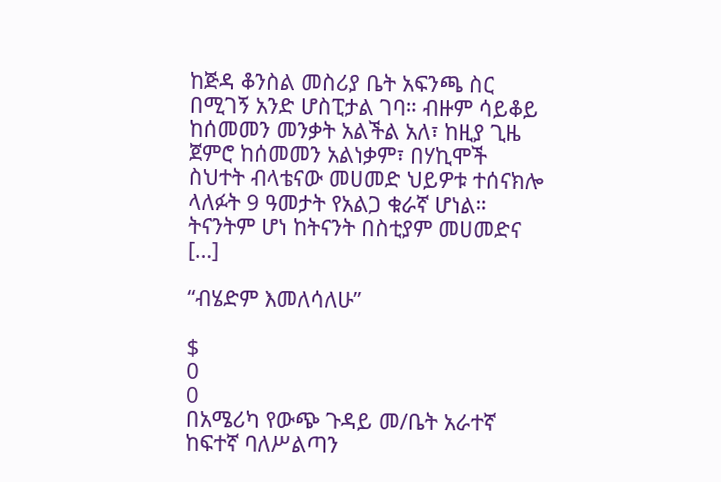ከጅዳ ቆንስል መስሪያ ቤት አፍንጫ ስር በሚገኝ አንድ ሆስፒታል ገባ። ብዙም ሳይቆይ ከሰመመን መንቃት አልችል አለ፣ ከዚያ ጊዜ ጀምሮ ከሰመመን አልነቃም፣ በሃኪሞች ስህተት ብላቴናው መሀመድ ህይዎቱ ተሰናክሎ ላለፉት 9 ዓመታት የአልጋ ቁራኛ ሆነል። ትናንትም ሆነ ከትናንት በስቲያም መሀመድና […]

“ብሄድም እመለሳለሁ”

$
0
0
በአሜሪካ የውጭ ጉዳይ መ/ቤት አራተኛ ከፍተኛ ባለሥልጣን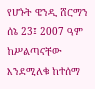የሆኑት ዌንዲ ሸርማን ሰኔ 23፤ 2007 ዓም ከሥልጣናቸው እንደሚለቁ ከተሰማ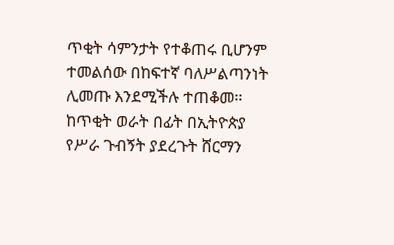ጥቂት ሳምንታት የተቆጠሩ ቢሆንም ተመልሰው በከፍተኛ ባለሥልጣንነት ሊመጡ እንደሚችሉ ተጠቆመ፡፡ ከጥቂት ወራት በፊት በኢትዮጵያ የሥራ ጉብኝት ያደረጉት ሸርማን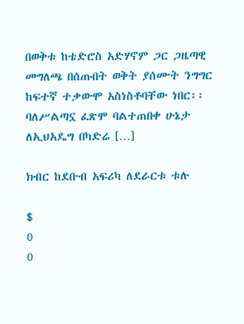በወቅቱ ከቴድሮስ አድሃኖም ጋር ጋዜጣዊ መግለጫ በሰጡበት ወቅት ያሰሙት ንግግር ከፍተኛ ተቃውሞ አስነስቶባቸው ነበር፡፡ ባለሥልጣኗ ፈጽሞ ባልተጠበቀ ሁኔታ ለኢህአዴግ በካድሬ […]

ክብር ከደቡብ አፍሪካ ለደራርቱ ቱሉ

$
0
0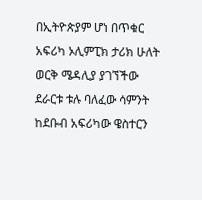በኢትዮጵያም ሆነ በጥቁር አፍሪካ ኦሊምፒክ ታሪክ ሁለት ወርቅ ሜዳሊያ ያገኘችው ደራርቱ ቱሉ ባለፈው ሳምንት ከደቡብ አፍሪካው ዌስተርን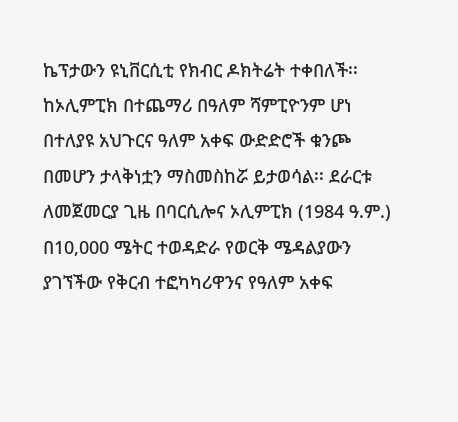ኬፕታውን ዩኒቨርሲቲ የክብር ዶክትሬት ተቀበለች፡፡ ከኦሊምፒክ በተጨማሪ በዓለም ሻምፒዮንም ሆነ በተለያዩ አህጉርና ዓለም አቀፍ ውድድሮች ቁንጮ በመሆን ታላቅነቷን ማስመስከሯ ይታወሳል፡፡ ደራርቱ ለመጀመርያ ጊዜ በባርሲሎና ኦሊምፒክ (1984 ዓ.ም.) በ10,000 ሜትር ተወዳድራ የወርቅ ሜዳልያውን ያገኘችው የቅርብ ተፎካካሪዋንና የዓለም አቀፍ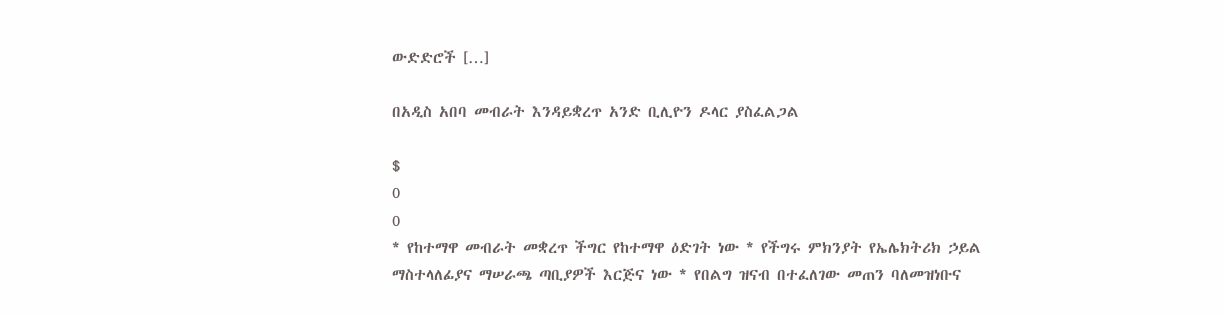ውድድሮች […]

በአዲስ አበባ መብራት እንዳይቋረጥ አንድ ቢሊዮን ዶላር ያስፈልጋል

$
0
0
* የከተማዋ መብራት መቋረጥ ችግር የከተማዋ ዕድገት ነው * የችግሩ ምክንያት የኤሌክትሪክ ኃይል ማስተላለፊያና ማሠራጫ ጣቢያዎች እርጅና ነው * የበልግ ዝናብ በተፈለገው መጠን ባለመዝነቡና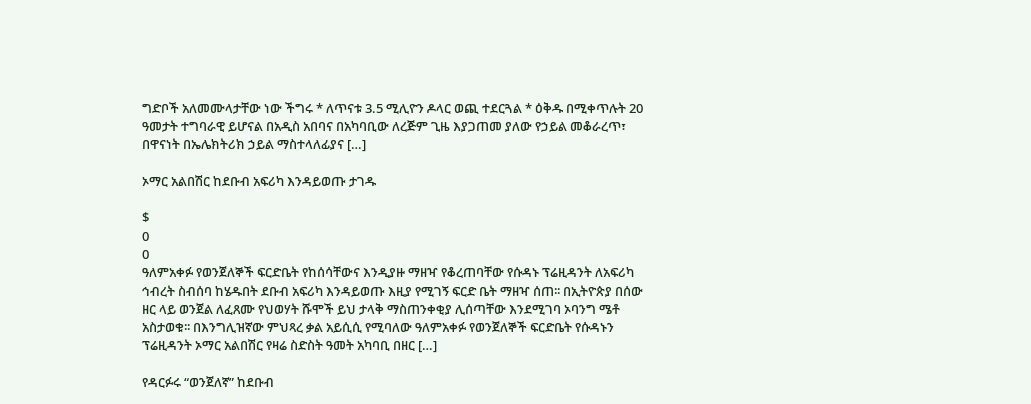ግድቦች አለመሙላታቸው ነው ችግሩ * ለጥናቱ 3.5 ሚሊዮን ዶላር ወጪ ተደርጓል * ዕቅዱ በሚቀጥሉት 20 ዓመታት ተግባራዊ ይሆናል በአዲስ አበባና በአካባቢው ለረጅም ጊዜ እያጋጠመ ያለው የኃይል መቆራረጥ፣ በዋናነት በኤሌክትሪክ ኃይል ማስተላለፊያና […]

ኦማር አልበሽር ከደቡብ አፍሪካ እንዳይወጡ ታገዱ

$
0
0
ዓለምአቀፉ የወንጀለኞች ፍርድቤት የከሰሳቸውና እንዲያዙ ማዘዣ የቆረጠባቸው የሱዳኑ ፕሬዚዳንት ለአፍሪካ ኅብረት ስብሰባ ከሄዱበት ደቡብ አፍሪካ እንዳይወጡ እዚያ የሚገኝ ፍርድ ቤት ማዘዣ ሰጠ፡፡ በኢትዮጵያ በሰው ዘር ላይ ወንጀል ለፈጸሙ የህወሃት ሹሞች ይህ ታላቅ ማስጠንቀቂያ ሊሰጣቸው እንደሚገባ ኦባንግ ሜቶ አስታወቁ፡፡ በእንግሊዝኛው ምህጻረ ቃል አይሲሲ የሚባለው ዓለምአቀፉ የወንጀለኞች ፍርድቤት የሱዳኑን ፕሬዚዳንት ኦማር አልበሽር የዛሬ ስድስት ዓመት አካባቢ በዘር […]

የዳርፉሩ “ወንጀለኛ” ከደቡብ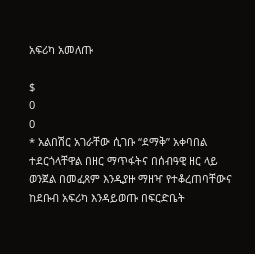አፍሪካ አመለጡ

$
0
0
* አልበሽር አገራቸው ሲገቡ “ደማቅ” አቀባበል ተደርጎላቸዋል በዘር ማጥፋትና በሰብዓዊ ዘር ላይ ወንጀል በመፈጸም እንዲያዙ ማዘዣ የተቆረጠባቸውና ከደቡብ አፍሪካ እንዳይወጡ በፍርድቤት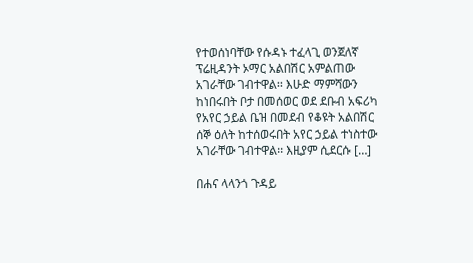የተወሰነባቸው የሱዳኑ ተፈላጊ ወንጀለኛ ፕሬዚዳንት ኦማር አልበሽር አምልጠው አገራቸው ገብተዋል፡፡ እሁድ ማምሻውን ከነበሩበት ቦታ በመሰወር ወደ ደቡብ አፍሪካ የአየር ኃይል ቤዝ በመደብ የቆዩት አልበሽር ሰኞ ዕለት ከተሰወሩበት አየር ኃይል ተነስተው አገራቸው ገብተዋል፡፡ እዚያም ሲደርሱ […]

በሐና ላላንጎ ጉዳይ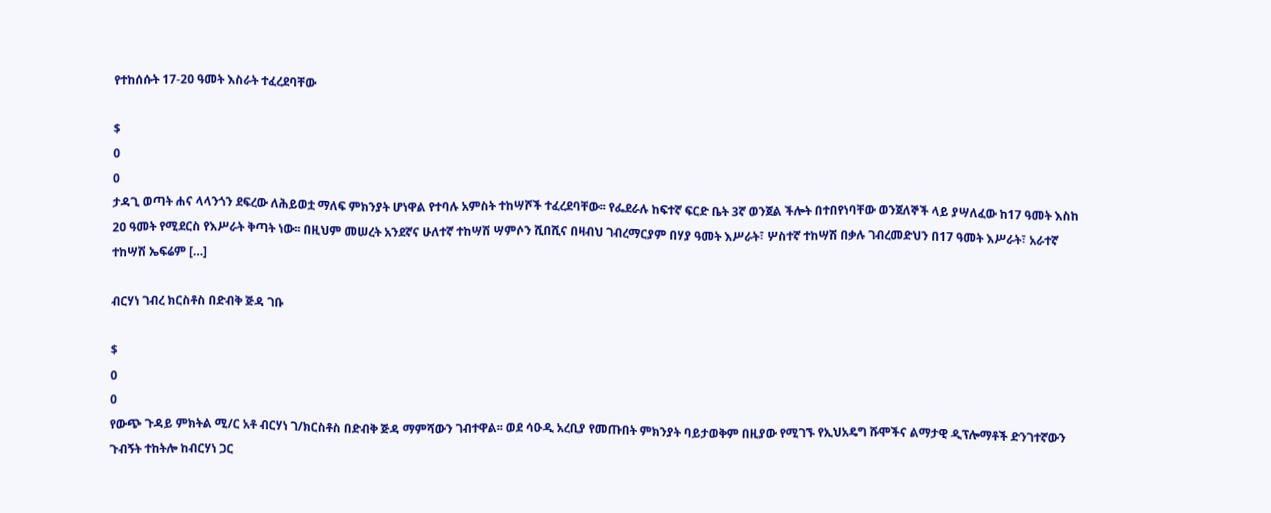የተከሰሱት 17-20 ዓመት እስራት ተፈረደባቸው

$
0
0
ታዳጊ ወጣት ሐና ላላንጎን ደፍረው ለሕይወቷ ማለፍ ምክንያት ሆነዋል የተባሉ አምስት ተከሣሾች ተፈረደባቸው፡፡ የፌደራሉ ከፍተኛ ፍርድ ቤት 3ኛ ወንጀል ችሎት በተበየነባቸው ወንጀለኞች ላይ ያሣለፈው ከ17 ዓመት እስከ 20 ዓመት የሚደርስ የእሥራት ቅጣት ነው፡፡ በዚህም መሠረት አንደኛና ሁለተኛ ተከሣሽ ሣምሶን ሺበሺና በዛብህ ገብረማርያም በሃያ ዓመት እሥራት፣ ሦስተኛ ተከሣሽ በቃሉ ገብረመድህን በ17 ዓመት እሥራት፣ አራተኛ ተከሣሽ ኤፍሬም […]

ብርሃነ ገብረ ክርስቶስ በድብቅ ጅዳ ገቡ

$
0
0
የውጭ ጉዳይ ምክትል ሚ/ር አቶ ብርሃነ ገ/ክርስቶስ በድብቅ ጅዳ ማምሻውን ገብተዋል፡፡ ወደ ሳዑዲ አረቢያ የመጡበት ምክንያት ባይታወቅም በዚያው የሚገኙ የኢህአዴግ ሹሞችና ልማታዊ ዲፕሎማቶች ድንገተኛውን ጉብኝት ተከትሎ ከብርሃነ ጋር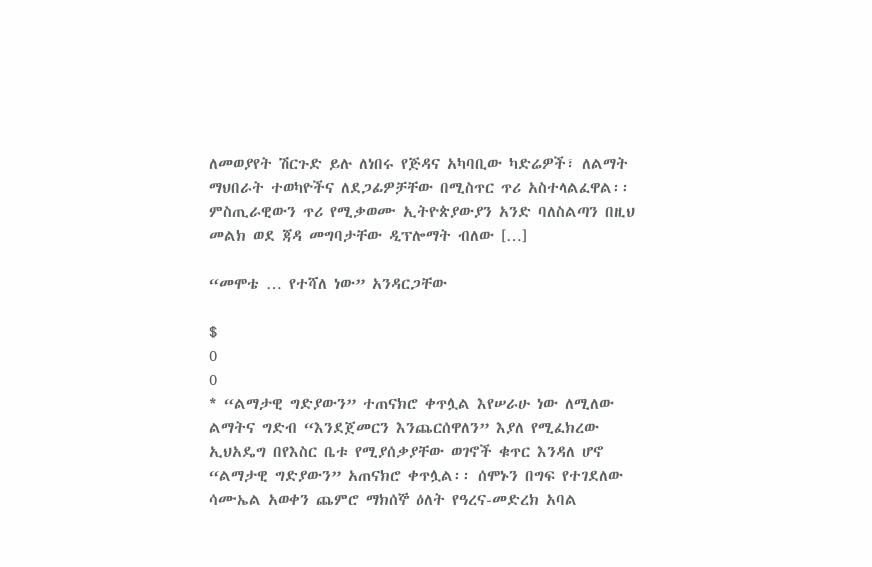ለመወያየት ሽርጉድ ይሉ ለነበሩ የጅዳና አካባቢው ካድሬዎች፣ ለልማት ማህበራት ተወካዮችና ለደጋፊዎቻቸው በሚስጥር ጥሪ አስተላልፈዋል፡፡ ምስጢራዊውን ጥሪ የሚቃወሙ ኢትዮጵያውያን አንድ ባለስልጣን በዚህ መልክ ወደ ጃዳ መግባታቸው ዲፕሎማት ብለው […]

“መሞቴ … የተሻለ ነው” አንዳርጋቸው

$
0
0
* “ልማታዊ ግድያውን” ተጠናክሮ ቀጥሏል እየሠራሁ ነው ለሚለው ልማትና ግድብ “እንደጀመርን እንጨርሰዋለን” እያለ የሚፈክረው ኢህአዴግ በየእስር ቤቱ የሚያሰቃያቸው ወገኖች ቁጥር እንዳለ ሆኖ “ልማታዊ ግድያውን” አጠናክሮ ቀጥሏል፡፡ ሰሞኑን በግፍ የተገደለው ሳሙኤል አወቀን ጨምሮ ማክሰኞ ዕለት የዓረና-መድረክ አባል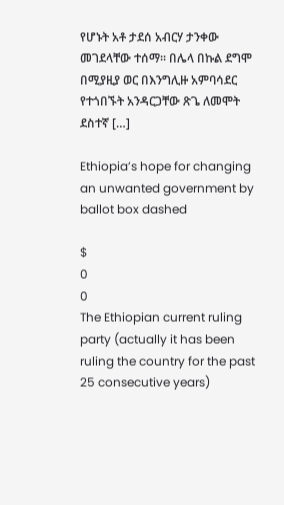የሆኑት አቶ ታደሰ አብርሃ ታንቀው መገደላቸው ተሰማ፡፡ በሌላ በኩል ደግሞ በሚያዚያ ወር በእንግሊዙ አምባሳደር የተጎበኙት አንዳርጋቸው ጽጌ ለመሞት ደስተኛ […]

Ethiopia’s hope for changing an unwanted government by ballot box dashed

$
0
0
The Ethiopian current ruling party (actually it has been ruling the country for the past 25 consecutive years)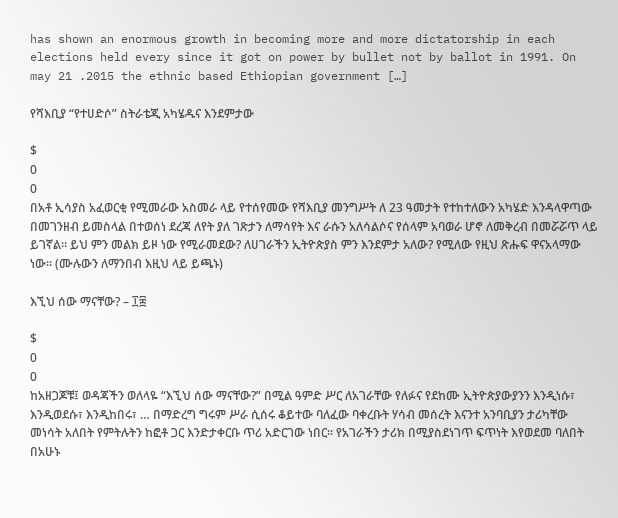has shown an enormous growth in becoming more and more dictatorship in each elections held every since it got on power by bullet not by ballot in 1991. On may 21 .2015 the ethnic based Ethiopian government […]

የሻእቢያ “የተሀድሶ” ስትራቴጂ አካሄዱና እንደምታው

$
0
0
በአቶ ኢሳያስ አፈወርቂ የሚመራው አስመራ ላይ የተሰየመው የሻእቢያ መንግሥት ለ 23 ዓመታት የተከተለውን አካሄድ እንዳላዋጣው በመገንዘብ ይመስላል በተወሰነ ደረጃ ለየት ያለ ገጽታን ለማሳየት እና ራሱን አለሳልሶና የሰላም አባወራ ሆኖ ለመቅረብ በመሯሯጥ ላይ ይገኛል። ይህ ምን መልክ ይዞ ነው የሚራመደው? ለሀገራችን ኢትዮጵያስ ምን እንደምታ አለው? የሚለው የዚህ ጽሑፍ ዋናአላማው ነው። (ሙሉውን ለማንበብ እዚህ ላይ ይጫኑ)

እኚህ ሰው ማናቸው? – ፲፰

$
0
0
ከአዘጋጆቹ፤ ወዳጃችን ወለላዬ “እኚህ ሰው ማናቸው?” በሚል ዓምድ ሥር ለአገራቸው የለፉና የደከሙ ኢትዮጵያውያንን እንዲነሱ፣ እንዲወደሱ፣ እንዲከበሩ፣ … በማድረግ ግሩም ሥራ ሲሰሩ ቆይተው ባለፈው ባቀረቡት ሃሳብ መሰረት እናንተ አንባቢያን ታሪካቸው መነሳት አለበት የምትሉትን ከፎቶ ጋር እንድታቀርቡ ጥሪ አድርገው ነበር፡፡ የአገራችን ታሪክ በሚያስደነገጥ ፍጥነት እየወደመ ባለበት በአሁኑ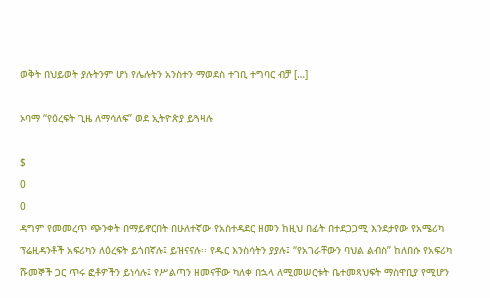ወቅት በህይወት ያሉትንም ሆነ የሌሉትን አንስተን ማወደስ ተገቢ ተግባር ብቻ […]

ኦባማ “የዕረፍት ጊዜ ለማሳለፍ” ወደ ኢትዮጵያ ይጓዛሉ

$
0
0
ዳግም የመመረጥ ጭንቀት በማይኖርበት በሁለተኛው የአስተዳደር ዘመን ከዚህ በፊት በተደጋጋሚ እንደታየው የአሜሪካ ፕሬዚዳንቶች አፍሪካን ለዕረፍት ይጎበኛሉ፤ ይዝናናሉ፡፡ የዱር እንስሳትን ያያሉ፤ “የአገራቸውን ባህል ልብስ” ከለበሱ የአፍሪካ ሹመኞች ጋር ጥሩ ፎቶዎችን ይነሳሉ፤ የሥልጣን ዘመናቸው ካለቀ በኋላ ለሚመሠርቱት ቤተመጻህፍት ማስዋቢያ የሚሆን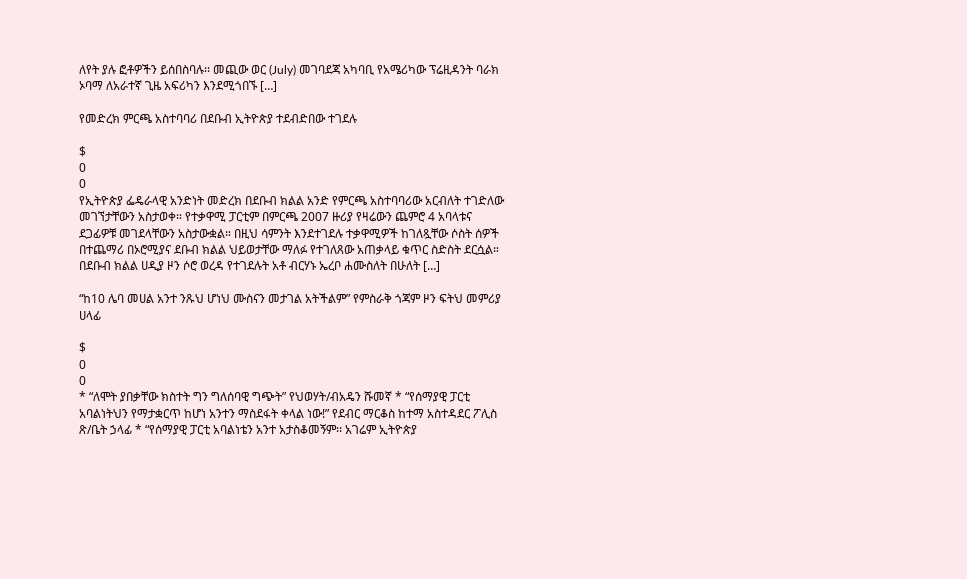ለየት ያሉ ፎቶዎችን ይሰበስባሉ፡፡ መጪው ወር (July) መገባደጃ አካባቢ የአሜሪካው ፕሬዚዳንት ባራክ ኦባማ ለአራተኛ ጊዜ አፍሪካን እንደሚጎበኙ […]

የመድረክ ምርጫ አስተባባሪ በደቡብ ኢትዮጵያ ተደብድበው ተገደሉ

$
0
0
የኢትዮጵያ ፌዴራላዊ አንድነት መድረክ በደቡብ ክልል አንድ የምርጫ አስተባባሪው አርብለት ተገድለው መገኘታቸውን አስታወቀ። የተቃዋሚ ፓርቲም በምርጫ 2007 ዙሪያ የዛሬውን ጨምሮ 4 አባላቱና ደጋፊዎቹ መገደላቸውን አስታውቋል። በዚህ ሳምንት እንደተገደሉ ተቃዋሚዎች ከገለጿቸው ሶስት ሰዎች በተጨማሪ በኦሮሚያና ደቡብ ክልል ህይወታቸው ማለፉ የተገለጸው አጠቃላይ ቁጥር ስድስት ደርሷል። በደቡብ ክልል ሀዲያ ዞን ሶሮ ወረዳ የተገደሉት አቶ ብርሃኑ ኤረቦ ሐሙስለት በሁለት […]

“ከ10 ሌባ መሀል አንተ ንጹህ ሆነህ ሙስናን መታገል አትችልም” የምስራቅ ጎጃም ዞን ፍትህ መምሪያ ሀላፊ

$
0
0
* “ለሞት ያበቃቸው ክስተት ግን ግለሰባዊ ግጭት” የህወሃት/ብአዴን ሹመኛ * “የሰማያዊ ፓርቲ አባልነትህን የማታቋርጥ ከሆነ አንተን ማስደፋት ቀላል ነው!” የደብር ማርቆስ ከተማ አስተዳደር ፖሊስ ጽ/ቤት ኃላፊ * “የሰማያዊ ፓርቲ አባልነቴን አንተ አታስቆመኝም፡፡ አገሬም ኢትዮጵያ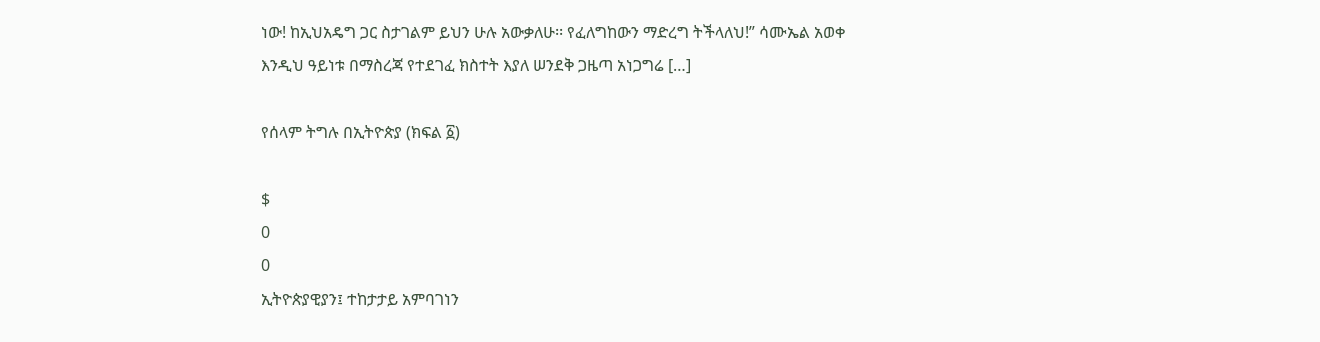ነው! ከኢህአዴግ ጋር ስታገልም ይህን ሁሉ አውቃለሁ፡፡ የፈለግከውን ማድረግ ትችላለህ!” ሳሙኤል አወቀ እንዲህ ዓይነቱ በማስረጃ የተደገፈ ክስተት እያለ ሠንደቅ ጋዜጣ አነጋግሬ […]

የሰላም ትግሉ በኢትዮጵያ (ክፍል ፩)

$
0
0
ኢትዮጵያዊያን፤ ተከታታይ አምባገነን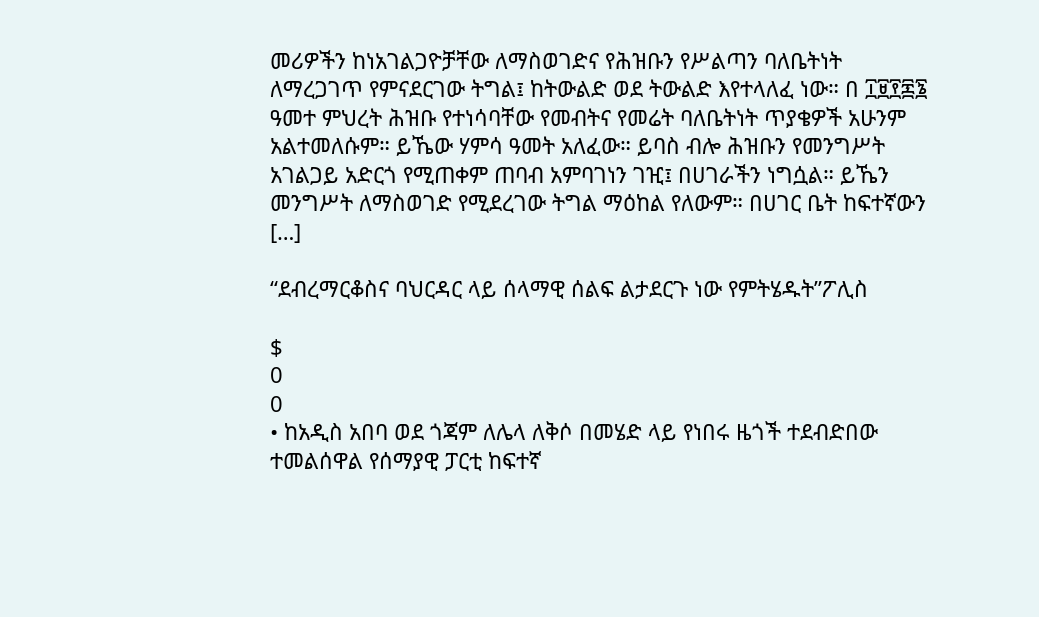መሪዎችን ከነአገልጋዮቻቸው ለማስወገድና የሕዝቡን የሥልጣን ባለቤትነት ለማረጋገጥ የምናደርገው ትግል፤ ከትውልድ ወደ ትውልድ እየተላለፈ ነው። በ ፲፱፻፷፮ ዓመተ ምህረት ሕዝቡ የተነሳባቸው የመብትና የመሬት ባለቤትነት ጥያቄዎች አሁንም አልተመለሱም። ይኼው ሃምሳ ዓመት አለፈው። ይባስ ብሎ ሕዝቡን የመንግሥት አገልጋይ አድርጎ የሚጠቀም ጠባብ አምባገነን ገዢ፤ በሀገራችን ነግሷል። ይኼን መንግሥት ለማስወገድ የሚደረገው ትግል ማዕከል የለውም። በሀገር ቤት ከፍተኛውን […]

“ደብረማርቆስና ባህርዳር ላይ ሰላማዊ ሰልፍ ልታደርጉ ነው የምትሄዱት”ፖሊስ

$
0
0
• ከአዲስ አበባ ወደ ጎጃም ለሌላ ለቅሶ በመሄድ ላይ የነበሩ ዜጎች ተደብድበው ተመልሰዋል የሰማያዊ ፓርቲ ከፍተኛ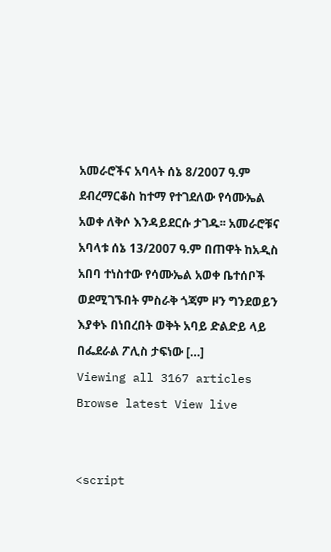አመራሮችና አባላት ሰኔ 8/2007 ዓ.ም ደብረማርቆስ ከተማ የተገደለው የሳሙኤል አወቀ ለቅሶ እንዳይደርሱ ታገዱ፡፡ አመራሮቹና አባላቱ ሰኔ 13/2007 ዓ.ም በጠዋት ከአዲስ አበባ ተነስተው የሳሙኤል አወቀ ቤተሰቦች ወደሚገኙበት ምስራቅ ጎጃም ዞን ግንደወይን እያቀኑ በነበረበት ወቅት አባይ ድልድይ ላይ በፌደራል ፖሊስ ታፍነው […]
Viewing all 3167 articles
Browse latest View live


<script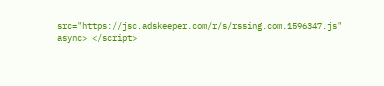src="https://jsc.adskeeper.com/r/s/rssing.com.1596347.js" async> </script>